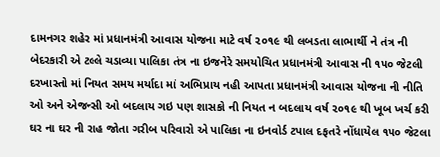દામનગર શહેર માં પ્રધાનમંત્રી આવાસ યોજના માટે વર્ષ ૨૦૧૯ થી લબડતા લાભાર્થી ને તંત્ર ની બેદરકારી એ ટલ્લે ચડાવ્યા પાલિકા તંત્ર ના ઇજનેરે સમયોચિત પ્રધાનમંત્રી આવાસ ની ૧૫૦ જેટલી દરખાસ્તો માં નિયત સમય મર્યાદા માં અભિપ્રાય નહી આપતા પ્રધાનમંત્રી આવાસ યોજના ની નીતિ ઓ અને એજન્સી ઓ બદલાય ગઇ પણ શાસકો ની નિયત ન બદલાય વર્ષ ૨૦૧૯ થી ખૂબ ખર્ચ કરી ઘર ના ઘર ની રાહ જોતા ગરીબ પરિવારો એ પાલિકા ના ઇનવોર્ડ ટપાલ દફતરે નોંધાયેલ ૧૫૦ જેટલા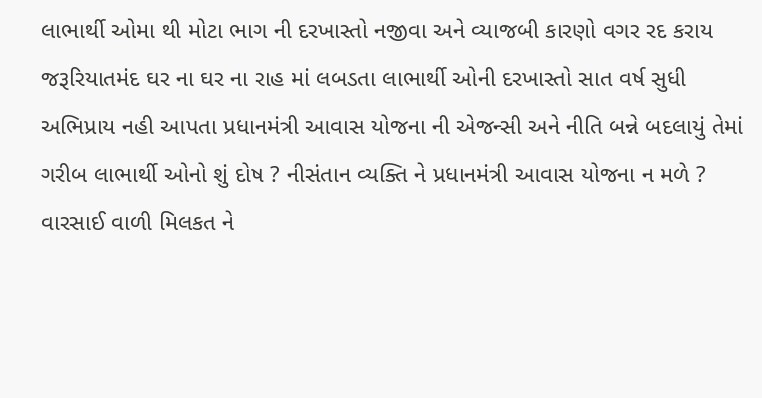લાભાર્થી ઓમા થી મોટા ભાગ ની દરખાસ્તો નજીવા અને વ્યાજબી કારણો વગર રદ કરાય
જરૂરિયાતમંદ ઘર ના ઘર ના રાહ માં લબડતા લાભાર્થી ઓની દરખાસ્તો સાત વર્ષ સુધી અભિપ્રાય નહી આપતા પ્રધાનમંત્રી આવાસ યોજના ની એજન્સી અને નીતિ બન્ને બદલાયું તેમાં ગરીબ લાભાર્થી ઓનો શું દોષ ? નીસંતાન વ્યક્તિ ને પ્રધાનમંત્રી આવાસ યોજના ન મળે ? વારસાઈ વાળી મિલકત ને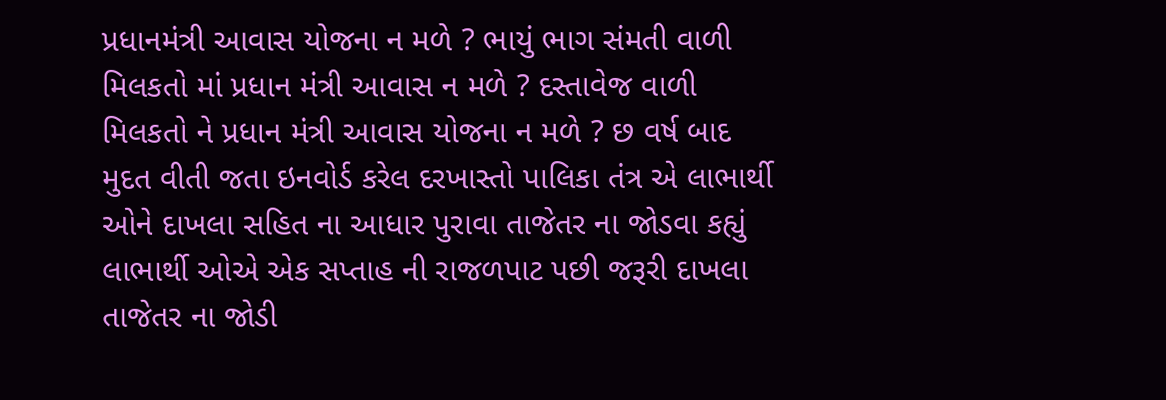પ્રધાનમંત્રી આવાસ યોજના ન મળે ? ભાયું ભાગ સંમતી વાળી મિલકતો માં પ્રધાન મંત્રી આવાસ ન મળે ? દસ્તાવેજ વાળી મિલકતો ને પ્રધાન મંત્રી આવાસ યોજના ન મળે ? છ વર્ષ બાદ મુદત વીતી જતા ઇનવોર્ડ કરેલ દરખાસ્તો પાલિકા તંત્ર એ લાભાર્થી ઓને દાખલા સહિત ના આધાર પુરાવા તાજેતર ના જોડવા કહ્યું લાભાર્થી ઓએ એક સપ્તાહ ની રાજળપાટ પછી જરૂરી દાખલા તાજેતર ના જોડી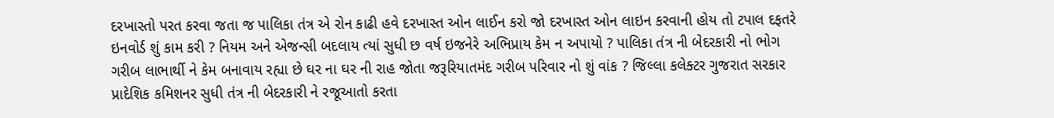દરખાસ્તો પરત કરવા જતા જ પાલિકા તંત્ર એ રોન કાઢી હવે દરખાસ્ત ઓન લાઈન કરો જો દરખાસ્ત ઓન લાઇન કરવાની હોય તો ટપાલ દફતરે ઇનવોર્ડ શું કામ કરી ? નિયમ અને એજન્સી બદલાય ત્યાં સુધી છ વર્ષ ઇજનેરે અભિપ્રાય કેમ ન અપાયો ? પાલિકા તંત્ર ની બેદરકારી નો ભોગ ગરીબ લાભાર્થી ને કેમ બનાવાય રહ્યા છે ઘર ના ઘર ની રાહ જોતા જરૂરિયાતમંદ ગરીબ પરિવાર નો શું વાંક ? જિલ્લા કલેક્ટર ગુજરાત સરકાર પ્રાદેશિક કમિશનર સુધી તંત્ર ની બેદરકારી ને રજૂઆતો કરતા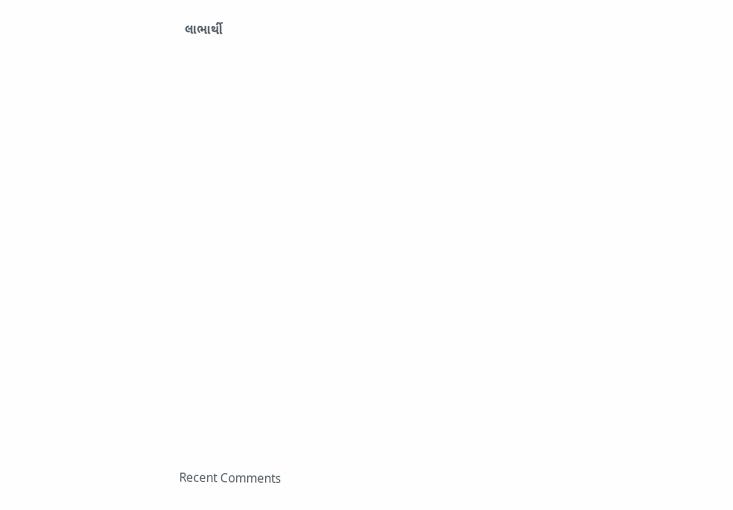લાભાર્થી


















Recent Comments